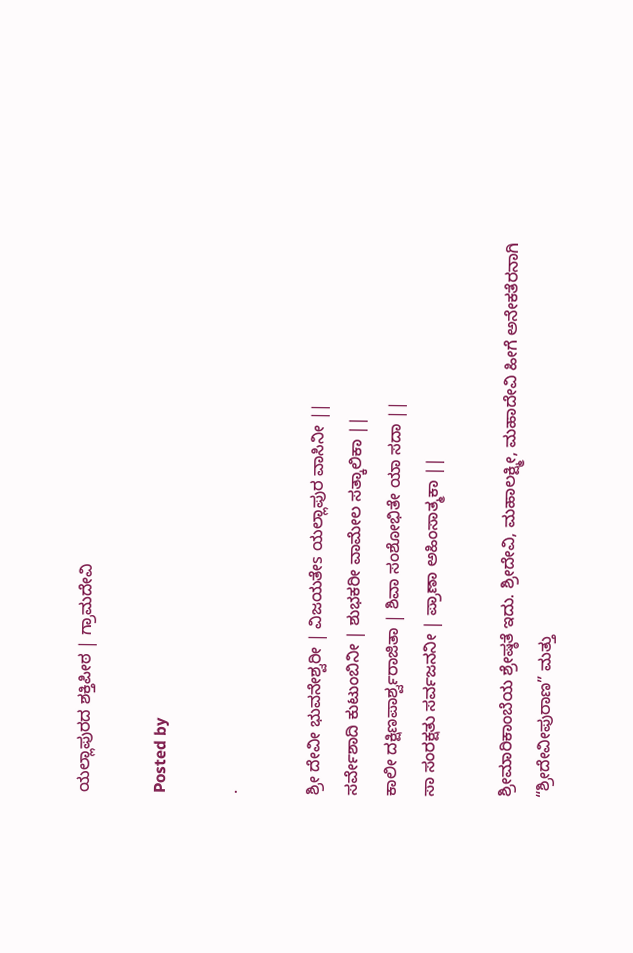ಯಲ್ಲಾಪುರದ ಶಕ್ತಿಪೀಠ | ಗ್ರಾಮದೇವಿ

Posted by

·

ಶ್ರೀ ದೇವೀ ಭುವನೇಶ್ವರೀ | ವಿಜಯತೇs ಯಲ್ಲಾಪುರ ವಾಸಿನೀ ||
ಸರ್ವೇಶಾದಿ ಕುಟುಂಬಿನೀ | ಶುಭಕರೀ ವಾಮೇಲ ಸತ್ಕಾಲಿಕಾ ||
ಕಾಲೀ ದಕ್ಷಿಣಪಾರ್ಶ್ವರಾಜಿತಾ | ಶಿವಾ ಸಂಶೋಭಿತೇ ಯಾ ಸದಾ ||
ಸಾ ಸಂರಕ್ಷತು ಸರ್ವಜನನೀ | ಪ್ರಾಣಾ ಅಹಿಂಸಾತ್ಮಕಾ ||

ಶ್ರೀಮಾರಿಕಾಂಬೆಯ ಶ್ರೇಷ್ಠತೆ ಇದು. ಶ್ರೀದೇವಿ, ಮಹಾಲಕ್ಷ್ಮೀ, ಮಹಾದೇವಿ ಹೀಗೆ ಅನೇಕತೆರನಾಗಿ “ಶ್ರೀದೇವೀಪುರಾಣ” ಮತ್ತು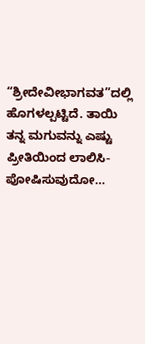“ಶ್ರೀದೇವೀಭಾಗವತ”ದಲ್ಲಿ ಹೊಗಳಲ್ಪಟ್ಟಿದೆ. ತಾಯಿ ತನ್ನ ಮಗುವನ್ನು ಎಷ್ಟು ಪ್ರೀತಿಯಿಂದ ಲಾಲಿಸಿ-ಪೋಷಿಸುವುದೋ…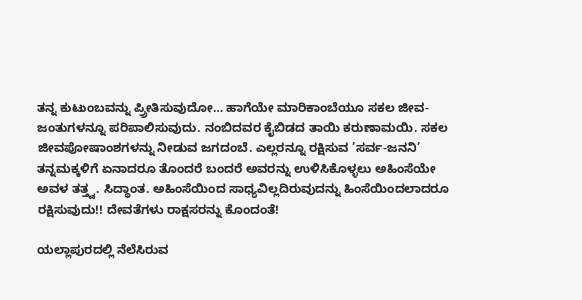ತನ್ನ ಕುಟುಂಬವನ್ನು ಪ್ರ್ರೀತಿಸುವುದೋ… ಹಾಗೆಯೇ ಮಾರಿಕಾಂಬೆಯೂ ಸಕಲ ಜೀವ-ಜಂತುಗಳನ್ನೂ ಪರಿಪಾಲಿಸುವುದು. ನಂಬಿದವರ ಕೈಬಿಡದ ತಾಯಿ ಕರುಣಾಮಯಿ. ಸಕಲ ಜೀವಪೋಷಾಂಶಗಳನ್ನು ನೀಡುವ ಜಗದಂಬೆ. ಎಲ್ಲರನ್ನೂ ರಕ್ಷಿಸುವ ’ಸರ್ವ-ಜನನಿ’ ತನ್ನಮಕ್ಕಳಿಗೆ ಏನಾದರೂ ತೊಂದರೆ ಬಂದರೆ ಅವರನ್ನು ಉಳಿಸಿಕೊಳ್ಳಲು ಅಹಿಂಸೆಯೇ ಅವಳ ತತ್ತ್ವ. ಸಿದ್ಧಾಂತ. ಅಹಿಂಸೆಯಿಂದ ಸಾಧ್ಯವಿಲ್ಲದಿರುವುದನ್ನು ಹಿಂಸೆಯಿಂದಲಾದರೂ ರಕ್ಷಿಸುವುದು!! ದೇವತೆಗಳು ರಾಕ್ಷಸರನ್ನು ಕೊಂದಂತೆ!

ಯಲ್ಲಾಪುರದಲ್ಲಿ ನೆಲೆಸಿರುವ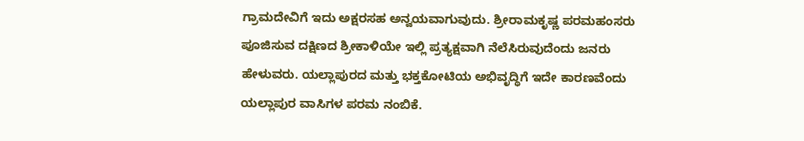ಗ್ರಾಮದೇವಿಗೆ ಇದು ಅಕ್ಷರಸಹ ಅನ್ವಯವಾಗುವುದು. ಶ್ರೀರಾಮಕೃಷ್ಣ ಪರಮಹಂಸರು ಪೂಜಿಸುವ ದಕ್ಷಿಣದ ಶ್ರೀಕಾಳಿಯೇ ಇಲ್ಲಿ ಪ್ರತ್ಯಕ್ಷವಾಗಿ ನೆಲೆಸಿರುವುದೆಂದು ಜನರು ಹೇಳುವರು. ಯಲ್ಲಾಪುರದ ಮತ್ತು ಭಕ್ತಕೋಟಿಯ ಅಭಿವೃದ್ಧಿಗೆ ಇದೇ ಕಾರಣವೆಂದು ಯಲ್ಲಾಪುರ ವಾಸಿಗಳ ಪರಮ ನಂಬಿಕೆ.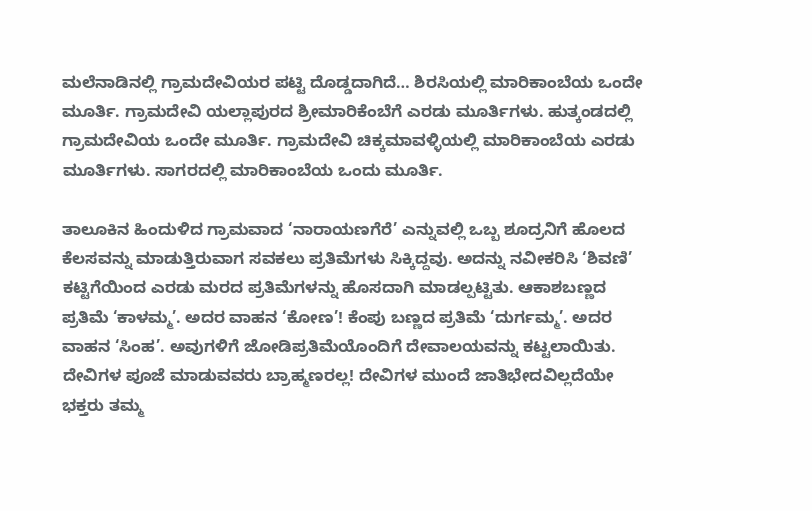ಮಲೆನಾಡಿನಲ್ಲಿ ಗ್ರಾಮದೇವಿಯರ ಪಟ್ಟಿ ದೊಡ್ಡದಾಗಿದೆ… ಶಿರಸಿಯಲ್ಲಿ ಮಾರಿಕಾಂಬೆಯ ಒಂದೇ ಮೂರ್ತಿ. ಗ್ರಾಮದೇವಿ ಯಲ್ಲಾಪುರದ ಶ್ರೀಮಾರಿಕೆಂಬೆಗೆ ಎರಡು ಮೂರ್ತಿಗಳು. ಹುತ್ಕಂಡದಲ್ಲಿ ಗ್ರಾಮದೇವಿಯ ಒಂದೇ ಮೂರ್ತಿ. ಗ್ರಾಮದೇವಿ ಚಿಕ್ಕಮಾವಳ್ಳಿಯಲ್ಲಿ ಮಾರಿಕಾಂಬೆಯ ಎರಡು ಮೂರ್ತಿಗಳು. ಸಾಗರದಲ್ಲಿ ಮಾರಿಕಾಂಬೆಯ ಒಂದು ಮೂರ್ತಿ.

ತಾಲೂಕಿನ ಹಿಂದುಳಿದ ಗ್ರಾಮವಾದ ‘ನಾರಾಯಣಗೆರೆ’ ಎನ್ನುವಲ್ಲಿ ಒಬ್ಬ ಶೂದ್ರನಿಗೆ ಹೊಲದ ಕೆಲಸವನ್ನು ಮಾಡುತ್ತಿರುವಾಗ ಸವಕಲು ಪ್ರತಿಮೆಗಳು ಸಿಕ್ಕಿದ್ದವು. ಅದನ್ನು ನವೀಕರಿಸಿ ‘ಶಿವಣಿ’ ಕಟ್ಟಿಗೆಯಿಂದ ಎರಡು ಮರದ ಪ್ರತಿಮೆಗಳನ್ನು ಹೊಸದಾಗಿ ಮಾಡಲ್ಪಟ್ಟಿತು. ಆಕಾಶಬಣ್ಣದ ಪ್ರತಿಮೆ ‘ಕಾಳಮ್ಮ’. ಅದರ ವಾಹನ ‘ಕೋಣ’! ಕೆಂಪು ಬಣ್ಣದ ಪ್ರತಿಮೆ ‘ದುರ್ಗಮ್ಮ’. ಅದರ ವಾಹನ ‘ಸಿಂಹ’. ಅವುಗಳಿಗೆ ಜೋಡಿಪ್ರತಿಮೆಯೊಂದಿಗೆ ದೇವಾಲಯವನ್ನು ಕಟ್ಟಲಾಯಿತು. ದೇವಿಗಳ ಪೂಜೆ ಮಾಡುವವರು ಬ್ರಾಹ್ಮಣರಲ್ಲ! ದೇವಿಗಳ ಮುಂದೆ ಜಾತಿಭೇದವಿಲ್ಲದೆಯೇ ಭಕ್ತರು ತಮ್ಮ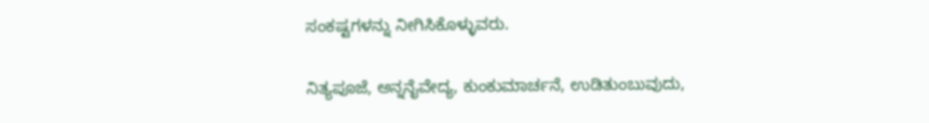ಸಂಕಷ್ಟಗಳನ್ನು ನೀಗಿಸಿಕೊಳ್ಳುವರು.

ನಿತ್ಯಪೂಜೆ, ಅನ್ನನೈವೇದ್ಯ, ಕುಂಕುಮಾರ್ಚನೆ, ಉಡಿತುಂಬುವುದು,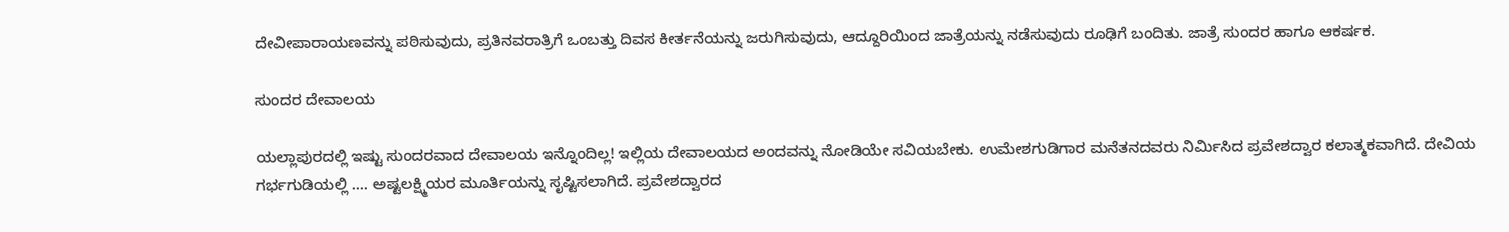ದೇವೀಪಾರಾಯಣವನ್ನು ಪಠಿಸುವುದು, ಪ್ರತಿನವರಾತ್ರಿಗೆ ಒಂಬತ್ತು ದಿವಸ ಕೀರ್ತನೆಯನ್ನು ಜರುಗಿಸುವುದು, ಆದ್ದೂರಿಯಿಂದ ಜಾತ್ರೆಯನ್ನು ನಡೆಸುವುದು ರೂಢಿಗೆ ಬಂದಿತು. ಜಾತ್ರೆ ಸುಂದರ ಹಾಗೂ ಆಕರ್ಷಕ.

ಸುಂದರ ದೇವಾಲಯ

ಯಲ್ಲಾಪುರದಲ್ಲಿ ಇಷ್ಟು ಸುಂದರವಾದ ದೇವಾಲಯ ಇನ್ನೊಂದಿಲ್ಲ! ಇಲ್ಲಿಯ ದೇವಾಲಯದ ಅಂದವನ್ನು ನೋಡಿಯೇ ಸವಿಯಬೇಕು. ಉಮೇಶಗುಡಿಗಾರ ಮನೆತನದವರು ನಿರ್ಮಿಸಿದ ಪ್ರವೇಶದ್ವಾರ ಕಲಾತ್ಮಕವಾಗಿದೆ. ದೇವಿಯ ಗರ್ಭಗುಡಿಯಲ್ಲಿ …. ಅಷ್ಟಲಕ್ಷ್ಮಿಯರ ಮೂರ್ತಿಯನ್ನು ಸೃಷ್ಟಿಸಲಾಗಿದೆ. ಪ್ರವೇಶದ್ವಾರದ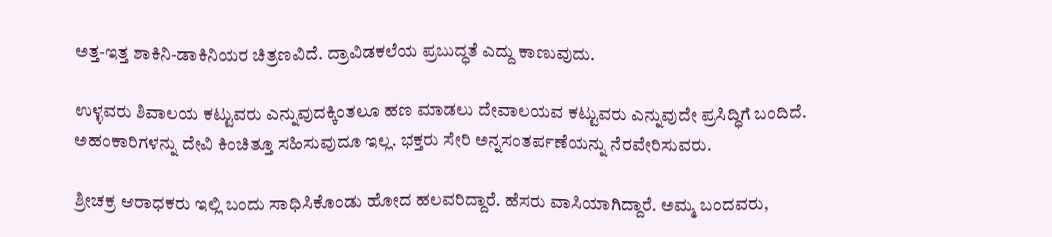ಅತ್ತ-ಇತ್ತ ಶಾಕಿನಿ-ಡಾಕಿನಿಯರ ಚಿತ್ರಣವಿದೆ. ದ್ರಾವಿಡಕಲೆಯ ಪ್ರಬುದ್ಧತೆ ಎದ್ದು ಕಾಣುವುದು.

ಉಳ್ಳವರು ಶಿವಾಲಯ ಕಟ್ಟುವರು ಎನ್ನುವುದಕ್ಕಿಂತಲೂ ಹಣ ಮಾಡಲು ದೇವಾಲಯವ ಕಟ್ಟುವರು ಎನ್ನುವುದೇ ಪ್ರಸಿದ್ಧಿಗೆ ಬಂದಿದೆ. ಅಹಂಕಾರಿಗಳನ್ನು ದೇವಿ ಕಿಂಚಿತ್ತೂ ಸಹಿಸುವುದೂ ಇಲ್ಲ. ಭಕ್ತರು ಸೇರಿ ಅನ್ನಸಂತರ್ಪಣೆಯನ್ನು ನೆರವೇರಿಸುವರು.

ಶ್ರೀಚಕ್ರ ಆರಾಧಕರು ಇಲ್ಲಿ ಬಂದು ಸಾಧಿಸಿಕೊಂಡು ಹೋದ ಹಲವರಿದ್ದಾರೆ. ಹೆಸರು ವಾಸಿಯಾಗಿದ್ದಾರೆ. ಅಮ್ಮ ಬಂದವರು,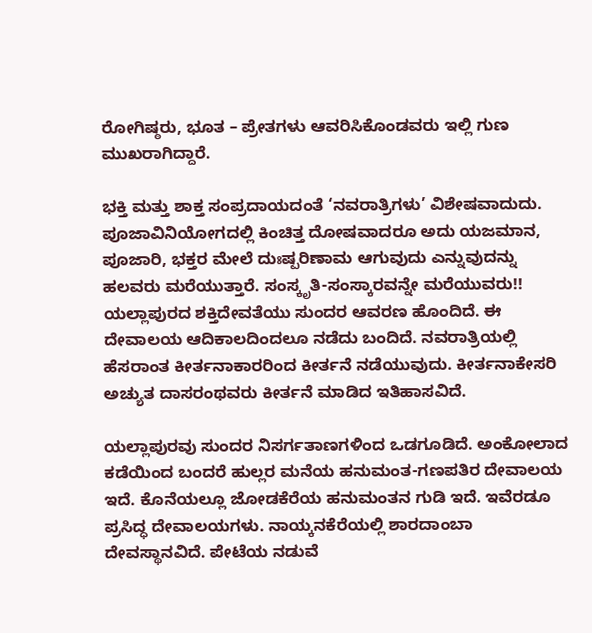ರೋಗಿಷ್ಠರು, ಭೂತ – ಪ್ರೇತಗಳು ಆವರಿಸಿಕೊಂಡವರು ಇಲ್ಲಿ ಗುಣ ಮುಖರಾಗಿದ್ದಾರೆ.

ಭಕ್ತಿ ಮತ್ತು ಶಾಕ್ತ ಸಂಪ್ರದಾಯದಂತೆ ‘ನವರಾತ್ರಿಗಳು’ ವಿಶೇಷವಾದುದು. ಪೂಜಾವಿನಿಯೋಗದಲ್ಲಿ ಕಿಂಚಿತ್ತ ದೋಷವಾದರೂ ಅದು ಯಜಮಾನ, ಪೂಜಾರಿ, ಭಕ್ತರ ಮೇಲೆ ದುಃಷ್ಪರಿಣಾಮ ಆಗುವುದು ಎನ್ನುವುದನ್ನು ಹಲವರು ಮರೆಯುತ್ತಾರೆ. ಸಂಸ್ಕೃತಿ-ಸಂಸ್ಕಾರವನ್ನೇ ಮರೆಯುವರು!! ಯಲ್ಲಾಪುರದ ಶಕ್ತಿದೇವತೆಯು ಸುಂದರ ಆವರಣ ಹೊಂದಿದೆ. ಈ ದೇವಾಲಯ ಆದಿಕಾಲದಿಂದಲೂ ನಡೆದು ಬಂದಿದೆ. ನವರಾತ್ರಿಯಲ್ಲಿ ಹೆಸರಾಂತ ಕೀರ್ತನಾಕಾರರಿಂದ ಕೀರ್ತನೆ ನಡೆಯುವುದು. ಕೀರ್ತನಾಕೇಸರಿ ಅಚ್ಯುತ ದಾಸರಂಥವರು ಕೀರ್ತನೆ ಮಾಡಿದ ಇತಿಹಾಸವಿದೆ.

ಯಲ್ಲಾಪುರವು ಸುಂದರ ನಿಸರ್ಗತಾಣಗಳಿಂದ ಒಡಗೂಡಿದೆ. ಅಂಕೋಲಾದ ಕಡೆಯಿಂದ ಬಂದರೆ ಹುಲ್ಲರ ಮನೆಯ ಹನುಮಂತ-ಗಣಪತಿರ ದೇವಾಲಯ ಇದೆ. ಕೊನೆಯಲ್ಲೂ ಜೋಡಕೆರೆಯ ಹನುಮಂತನ ಗುಡಿ ಇದೆ. ಇವೆರಡೂ ಪ್ರಸಿದ್ಧ ದೇವಾಲಯಗಳು. ನಾಯ್ಕನಕೆರೆಯಲ್ಲಿ ಶಾರದಾಂಬಾ ದೇವಸ್ಥಾನವಿದೆ. ಪೇಟೆಯ ನಡುವೆ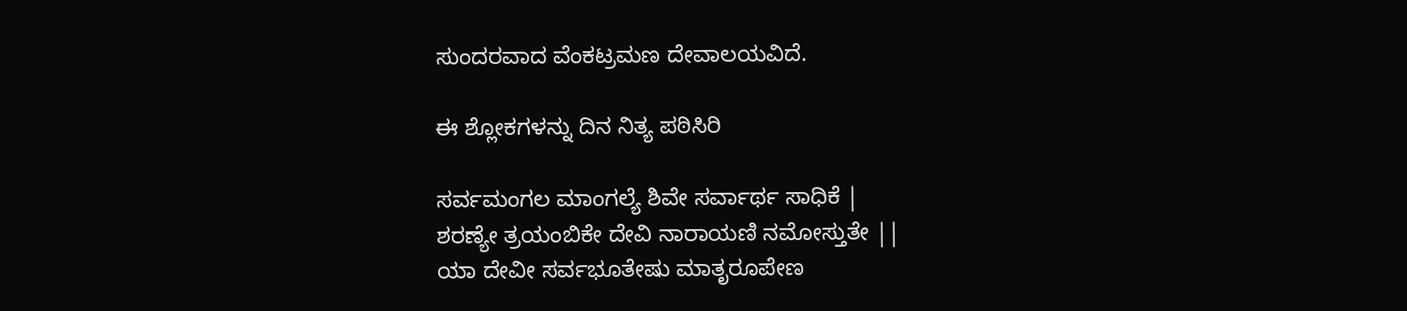ಸುಂದರವಾದ ವೆಂಕಟ್ರಮಣ ದೇವಾಲಯವಿದೆ.

ಈ ಶ್ಲೋಕಗಳನ್ನು ದಿನ ನಿತ್ಯ ಪಠಿಸಿರಿ

ಸರ್ವಮಂಗಲ ಮಾಂಗಲ್ಯೆ ಶಿವೇ ಸರ್ವಾರ್ಥ ಸಾಧಿಕೆ |
ಶರಣ್ಯೇ ತ್ರಯಂಬಿಕೇ ದೇವಿ ನಾರಾಯಣಿ ನಮೋಸ್ತುತೇ ||
ಯಾ ದೇವೀ ಸರ್ವಭೂತೇಷು ಮಾತೃರೂಪೇಣ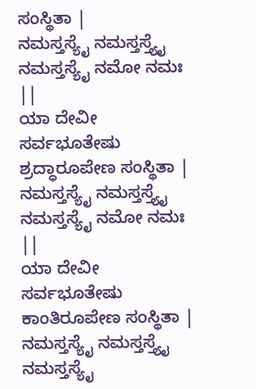ಸಂಸ್ಥಿತಾ |
ನಮಸ್ತಸ್ಯೈ ನಮಸ್ತಸ್ತ್ಯೈ ನಮಸ್ತಸ್ಯೈ ನಮೋ ನಮಃ ||
ಯಾ ದೇವೀ ಸರ್ವಭೂತೇಷು ಶ್ರದ್ಧಾರೂಪೇಣ ಸಂಸ್ಥಿತಾ |
ನಮಸ್ತಸ್ಯೈ ನಮಸ್ತಸ್ತ್ಯೈ ನಮಸ್ತಸ್ಯೈ ನಮೋ ನಮಃ ||
ಯಾ ದೇವೀ ಸರ್ವಭೂತೇಷು ಕಾಂತಿರೂಪೇಣ ಸಂಸ್ಥಿತಾ |
ನಮಸ್ತಸ್ಯೈ ನಮಸ್ತಸ್ತ್ಯೈ ನಮಸ್ತಸ್ಯೈ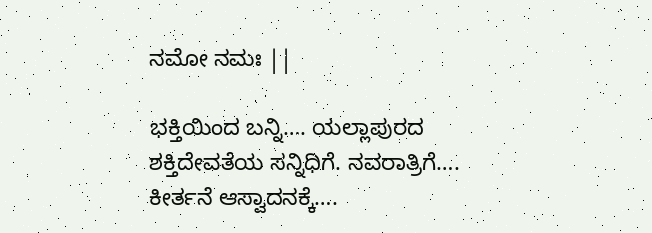ನಮೋ ನಮಃ ||

ಭಕ್ತಿಯಿಂದ ಬನ್ನಿ…. ಯಲ್ಲಾಪುರದ ಶಕ್ತಿದೇವತೆಯ ಸನ್ನಿಧಿಗೆ. ನವರಾತ್ರಿಗೆ…. ಕೀರ್ತನೆ ಆಸ್ವಾದನಕ್ಕೆ….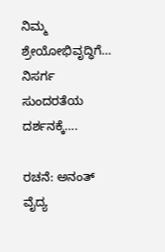ನಿಮ್ಮ ಶ್ರೇಯೋಭಿವೃದ್ಧಿಗೆ… ನಿಸರ್ಗ ಸುಂದರತೆಯ ದರ್ಶನಕ್ಕೆ….

ರಚನೆ: ಅನಂತ್ ವೈದ್ಯ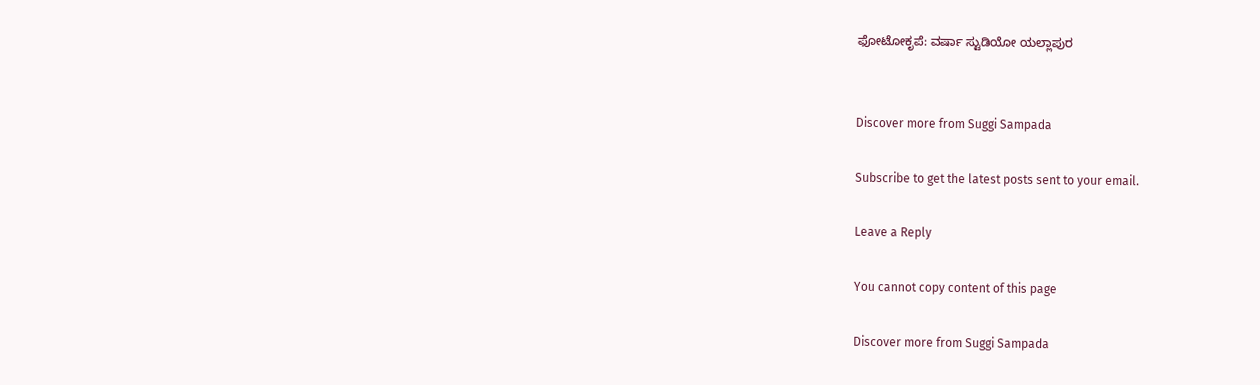ಫೋಟೋಕೃಪೆ: ವರ್ಷಾ ಸ್ಟುಡಿಯೋ ಯಲ್ಲಾಪುರ


Discover more from Suggi Sampada

Subscribe to get the latest posts sent to your email.

Leave a Reply

You cannot copy content of this page

Discover more from Suggi Sampada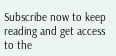Subscribe now to keep reading and get access to the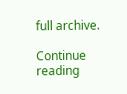full archive.

Continue reading